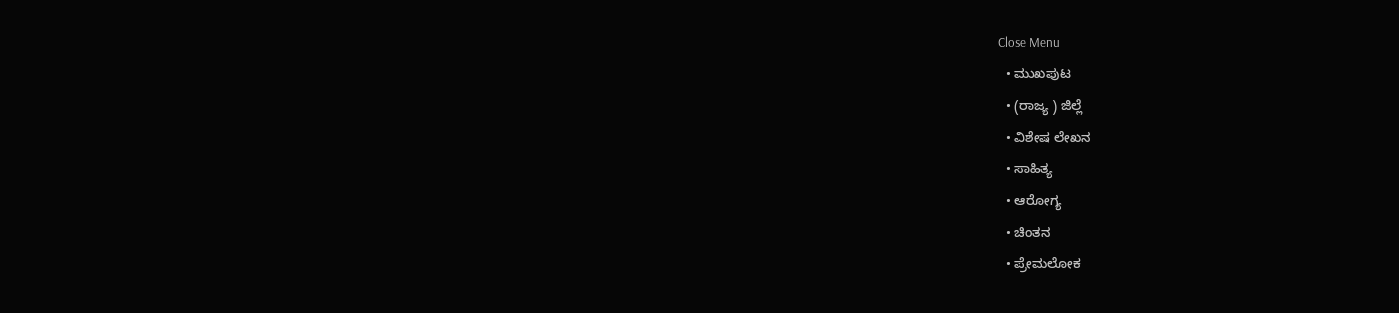Close Menu
  • ಮುಖಪುಟ
  • (ರಾಜ್ಯ ) ಜಿಲ್ಲೆ
  • ವಿಶೇಷ ಲೇಖನ
  • ಸಾಹಿತ್ಯ
  • ಆರೋಗ್ಯ
  • ಚಿಂತನ
  • ಪ್ರೇಮಲೋಕ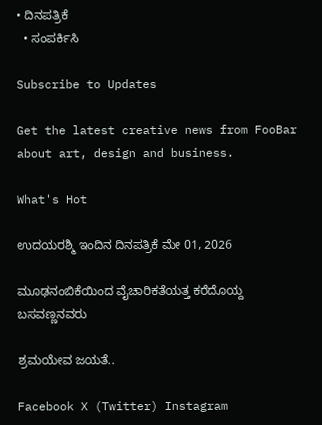• ದಿನಪತ್ರಿಕೆ
  • ಸಂಪರ್ಕಿಸಿ

Subscribe to Updates

Get the latest creative news from FooBar about art, design and business.

What's Hot

ಉದಯರಶ್ಮಿ ಇಂದಿನ ದಿನಪತ್ರಿಕೆ ಮೇ 01, 2026

ಮೂಢನಂಬಿಕೆಯಿಂದ ವೈಚಾರಿಕತೆಯತ್ತ ಕರೆದೊಯ್ದ ಬಸವಣ್ಣನವರು

ಶ್ರಮಯೇವ ಜಯತೆ..

Facebook X (Twitter) Instagram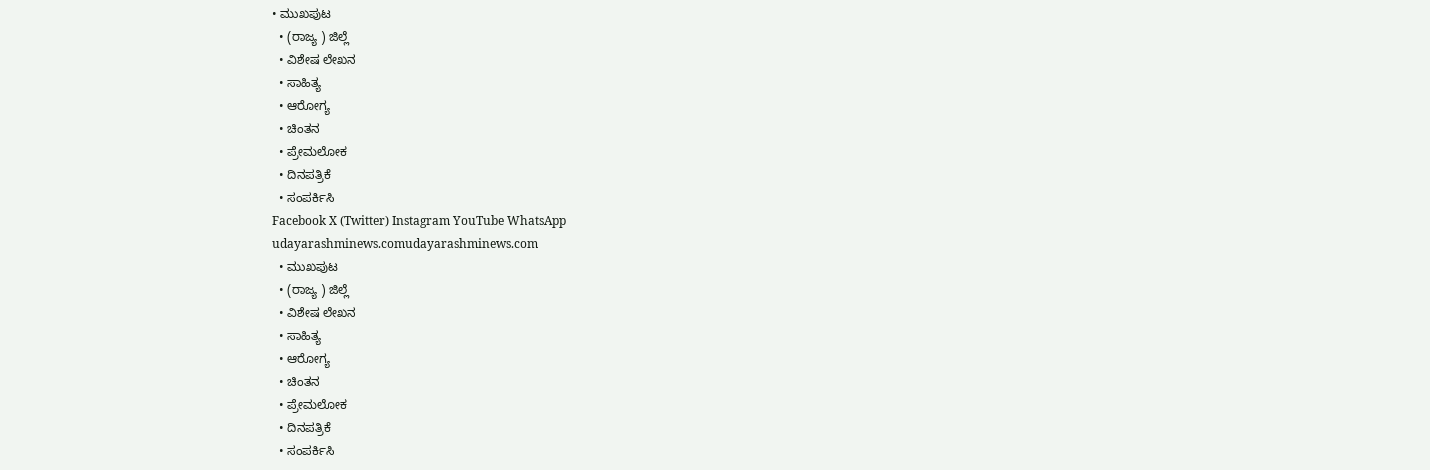• ಮುಖಪುಟ
  • (ರಾಜ್ಯ ) ಜಿಲ್ಲೆ
  • ವಿಶೇಷ ಲೇಖನ
  • ಸಾಹಿತ್ಯ
  • ಆರೋಗ್ಯ
  • ಚಿಂತನ
  • ಪ್ರೇಮಲೋಕ
  • ದಿನಪತ್ರಿಕೆ
  • ಸಂಪರ್ಕಿಸಿ
Facebook X (Twitter) Instagram YouTube WhatsApp
udayarashminews.comudayarashminews.com
  • ಮುಖಪುಟ
  • (ರಾಜ್ಯ ) ಜಿಲ್ಲೆ
  • ವಿಶೇಷ ಲೇಖನ
  • ಸಾಹಿತ್ಯ
  • ಆರೋಗ್ಯ
  • ಚಿಂತನ
  • ಪ್ರೇಮಲೋಕ
  • ದಿನಪತ್ರಿಕೆ
  • ಸಂಪರ್ಕಿಸಿ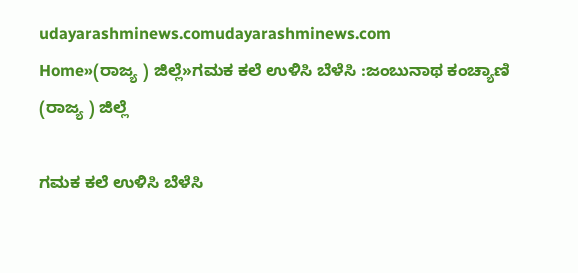udayarashminews.comudayarashminews.com
Home»(ರಾಜ್ಯ ) ಜಿಲ್ಲೆ»ಗಮಕ ಕಲೆ ಉಳಿಸಿ ಬೆಳೆಸಿ :ಜಂಬುನಾಥ ಕಂಚ್ಯಾಣಿ
(ರಾಜ್ಯ ) ಜಿಲ್ಲೆ

ಗಮಕ ಕಲೆ ಉಳಿಸಿ ಬೆಳೆಸಿ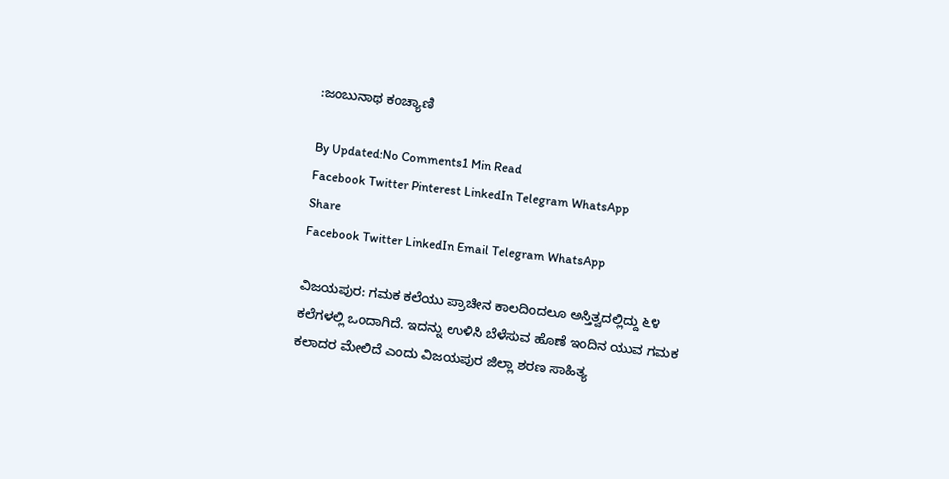:ಜಂಬುನಾಥ ಕಂಚ್ಯಾಣಿ

By Updated:No Comments1 Min Read
Facebook Twitter Pinterest LinkedIn Telegram WhatsApp
Share
Facebook Twitter LinkedIn Email Telegram WhatsApp

ವಿಜಯಪುರ: ಗಮಕ ಕಲೆಯು ಪ್ರಾಚೀನ ಕಾಲದಿಂದಲೂ ಅಸ್ತಿತ್ವದಲ್ಲಿದ್ದು ೬೪ ಕಲೆಗಳಲ್ಲಿ ಒಂದಾಗಿದೆ. ಇದನ್ನು ಉಳಿಸಿ ಬೆಳೆಸುವ ಹೊಣೆ ಇಂದಿನ ಯುವ ಗಮಕ ಕಲಾದರ ಮೇಲಿದೆ ಎಂದು ವಿಜಯಪುರ ಜಿಲ್ಲಾ ಶರಣ ಸಾಹಿತ್ಯ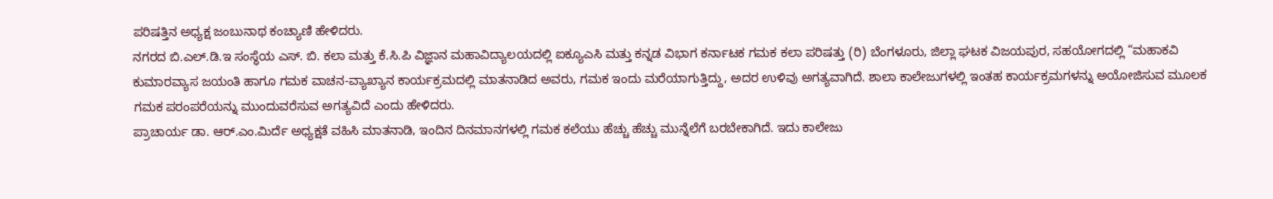ಪರಿಷತ್ತಿನ ಅಧ್ಯಕ್ಷ ಜಂಬುನಾಥ ಕಂಚ್ಯಾಣಿ ಹೇಳಿದರು.
ನಗರದ ಬಿ.ಎಲ್.ಡಿ.ಇ ಸಂಸ್ಥೆಯ ಎಸ್. ಬಿ. ಕಲಾ ಮತ್ತು ಕೆ.ಸಿ.ಪಿ ವಿಜ್ಞಾನ ಮಹಾವಿದ್ಯಾಲಯದಲ್ಲಿ ಐಕ್ಯೂಎಸಿ ಮತ್ತು ಕನ್ನಡ ವಿಭಾಗ ಕರ್ನಾಟಕ ಗಮಕ ಕಲಾ ಪರಿಷತ್ತು (ರಿ) ಬೆಂಗಳೂರು, ಜಿಲ್ಲಾ ಘಟಕ ವಿಜಯಪುರ, ಸಹಯೋಗದಲ್ಲಿ “ಮಹಾಕವಿ ಕುಮಾರವ್ಯಾಸ ಜಯಂತಿ ಹಾಗೂ ಗಮಕ ವಾಚನ-ವ್ಯಾಖ್ಯಾನ ಕಾರ್ಯಕ್ರಮದಲ್ಲಿ ಮಾತನಾಡಿದ ಅವರು, ಗಮಕ ಇಂದು ಮರೆಯಾಗುತ್ತಿದ್ದು, ಅದರ ಉಳಿವು ಅಗತ್ಯವಾಗಿದೆ. ಶಾಲಾ ಕಾಲೇಜುಗಳಲ್ಲಿ ಇಂತಹ ಕಾರ್ಯಕ್ರಮಗಳನ್ನು ಅಯೋಜಿಸುವ ಮೂಲಕ ಗಮಕ ಪರಂಪರೆಯನ್ನು ಮುಂದುವರೆಸುವ ಅಗತ್ಯವಿದೆ ಎಂದು ಹೇಳಿದರು.
ಪ್ರಾಚಾರ್ಯ ಡಾ. ಆರ್.ಎಂ.ಮಿರ್ದೆ ಅಧ್ಯಕ್ಷತೆ ವಹಿಸಿ ಮಾತನಾಡಿ, ಇಂದಿನ ದಿನಮಾನಗಳಲ್ಲಿ ಗಮಕ ಕಲೆಯು ಹೆಚ್ಚು ಹೆಚ್ಚು ಮುನ್ನೆಲೆಗೆ ಬರಬೇಕಾಗಿದೆ. ಇದು ಕಾಲೇಜು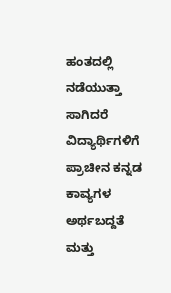ಹಂತದಲ್ಲಿ ನಡೆಯುತ್ತಾ ಸಾಗಿದರೆ ವಿದ್ಯಾರ್ಥಿಗಳಿಗೆ ಪ್ರಾಚೀನ ಕನ್ನಡ ಕಾವ್ಯಗಳ ಅರ್ಥಬದ್ದತೆ ಮತ್ತು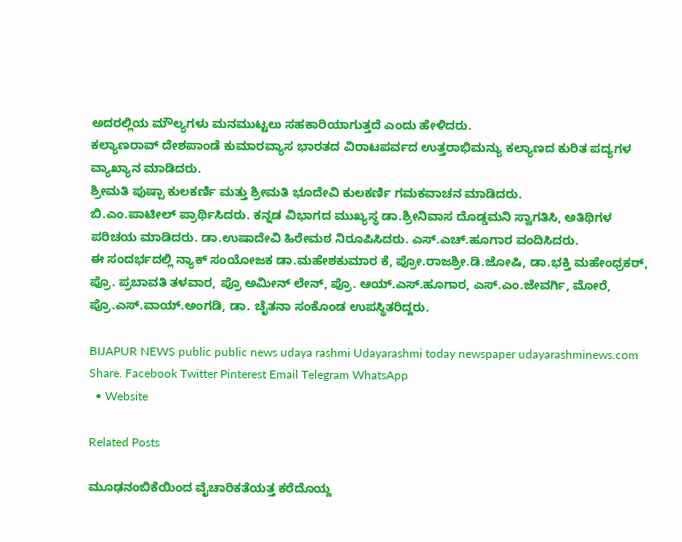ಅದರಲ್ಲಿಯ ಮೌಲ್ಯಗಳು ಮನಮುಟ್ಟಲು ಸಹಕಾರಿಯಾಗುತ್ತದೆ ಎಂದು ಹೇಳಿದರು.
ಕಲ್ಯಾಣರಾವ್ ದೇಶಪಾಂಡೆ ಕುಮಾರವ್ಯಾಸ ಭಾರತದ ವಿರಾಟಪರ್ವದ ಉತ್ತರಾಭಿಮನ್ಯು ಕಲ್ಯಾಣದ ಕುರಿತ ಪದ್ಯಗಳ ವ್ಯಾಖ್ಯಾನ ಮಾಡಿದರು.
ಶ್ರೀಮತಿ ಪುಷ್ಪಾ ಕುಲಕರ್ಣಿ ಮತ್ತು ಶ್ರೀಮತಿ ಭೂದೇವಿ ಕುಲಕರ್ಣಿ ಗಮಕವಾಚನ ಮಾಡಿದರು.
ಬಿ.ಎಂ.ಪಾಟೀಲ್ ಪ್ರಾರ್ಥಿಸಿದರು. ಕನ್ನಡ ವಿಭಾಗದ ಮುಖ್ಯಸ್ಥ ಡಾ.ಶ್ರೀನಿವಾಸ ದೊಡ್ಡಮನಿ ಸ್ವಾಗತಿಸಿ, ಅತಿಥಿಗಳ ಪರಿಚಯ ಮಾಡಿದರು. ಡಾ.ಉಷಾದೇವಿ ಹಿರೇಮಠ ನಿರೂಪಿಸಿದರು. ಎಸ್.ಎಚ್.ಹೂಗಾರ ವಂದಿಸಿದರು.
ಈ ಸಂದರ್ಭದಲ್ಲಿ ನ್ಯಾಕ್ ಸಂಯೋಜಕ ಡಾ.ಮಹೇಶಕುಮಾರ ಕೆ, ಪ್ರೋ.ರಾಜಶ್ರೀ.ಡಿ.ಜೋಷಿ, ಡಾ.ಭಕ್ತಿ ಮಹೇಂಧ್ರಕರ್, ಪ್ರೊ. ಪ್ರಬಾವತಿ ತಳವಾರ, ಪ್ರೊ ಅಮೀನ್ ಲೇನ್, ಪ್ರೊ. ಆಯ್.ಎಸ್.ಹೂಗಾರ, ಎಸ್.ಎಂ.ಜೇವರ್ಗಿ, ಮೋರೆ, ಪ್ರೊ.ಎಸ್.ವಾಯ್.ಅಂಗಡಿ, ಡಾ. ಚೈತನಾ ಸಂಕೊಂಡ ಉಪಸ್ಥಿತರಿದ್ದರು.

BIJAPUR NEWS public public news udaya rashmi Udayarashmi today newspaper udayarashminews.com
Share. Facebook Twitter Pinterest Email Telegram WhatsApp
  • Website

Related Posts

ಮೂಢನಂಬಿಕೆಯಿಂದ ವೈಚಾರಿಕತೆಯತ್ತ ಕರೆದೊಯ್ದ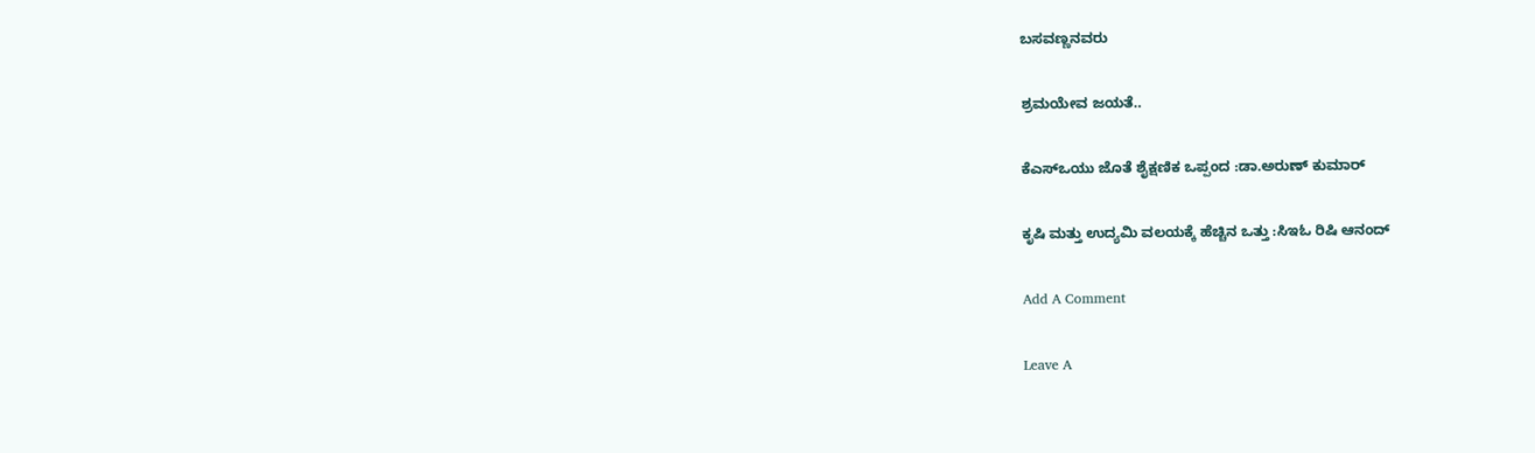ಬಸವಣ್ಣನವರು

ಶ್ರಮಯೇವ ಜಯತೆ..

ಕೆಎಸ್ಒಯು ಜೊತೆ ಶೈಕ್ಷಣಿಕ ಒಪ್ಪಂದ :ಡಾ.ಅರುಣ್ ಕುಮಾರ್

ಕೃಷಿ ಮತ್ತು ಉದ್ಯಮಿ ವಲಯಕ್ಕೆ ಹೆಚ್ಚಿನ ಒತ್ತು :ಸಿಇಓ ರಿಷಿ ಆನಂದ್

Add A Comment

Leave A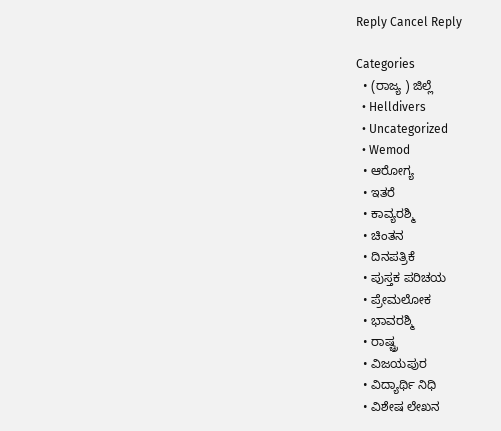Reply Cancel Reply

Categories
  • (ರಾಜ್ಯ ) ಜಿಲ್ಲೆ
  • Helldivers
  • Uncategorized
  • Wemod
  • ಆರೋಗ್ಯ
  • ಇತರೆ
  • ಕಾವ್ಯರಶ್ಮಿ
  • ಚಿಂತನ
  • ದಿನಪತ್ರಿಕೆ
  • ಪುಸ್ತಕ ಪರಿಚಯ
  • ಪ್ರೇಮಲೋಕ
  • ಭಾವರಶ್ಮಿ
  • ರಾಷ್ಚ್ರ
  • ವಿಜಯಪುರ
  • ವಿದ್ಯಾರ್ಥಿ ನಿಧಿ
  • ವಿಶೇಷ ಲೇಖನ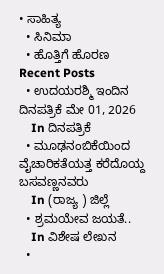• ಸಾಹಿತ್ಯ
  • ಸಿನಿಮಾ
  • ಹೊತ್ತಿಗೆ ಹೊರಣ
Recent Posts
  • ಉದಯರಶ್ಮಿ ಇಂದಿನ ದಿನಪತ್ರಿಕೆ ಮೇ 01, 2026
    In ದಿನಪತ್ರಿಕೆ
  • ಮೂಢನಂಬಿಕೆಯಿಂದ ವೈಚಾರಿಕತೆಯತ್ತ ಕರೆದೊಯ್ದ ಬಸವಣ್ಣನವರು
    In (ರಾಜ್ಯ ) ಜಿಲ್ಲೆ
  • ಶ್ರಮಯೇವ ಜಯತೆ..
    In ವಿಶೇಷ ಲೇಖನ
  •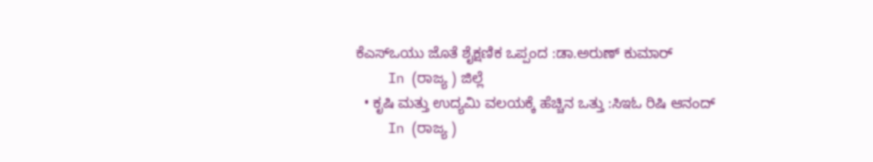ಕೆಎಸ್ಒಯು ಜೊತೆ ಶೈಕ್ಷಣಿಕ ಒಪ್ಪಂದ :ಡಾ.ಅರುಣ್ ಕುಮಾರ್
    In (ರಾಜ್ಯ ) ಜಿಲ್ಲೆ
  • ಕೃಷಿ ಮತ್ತು ಉದ್ಯಮಿ ವಲಯಕ್ಕೆ ಹೆಚ್ಚಿನ ಒತ್ತು :ಸಿಇಓ ರಿಷಿ ಆನಂದ್
    In (ರಾಜ್ಯ )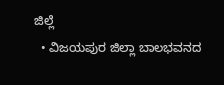ಜಿಲ್ಲೆ
  • ವಿಜಯಪುರ ಜಿಲ್ಲಾ ಬಾಲಭವನದ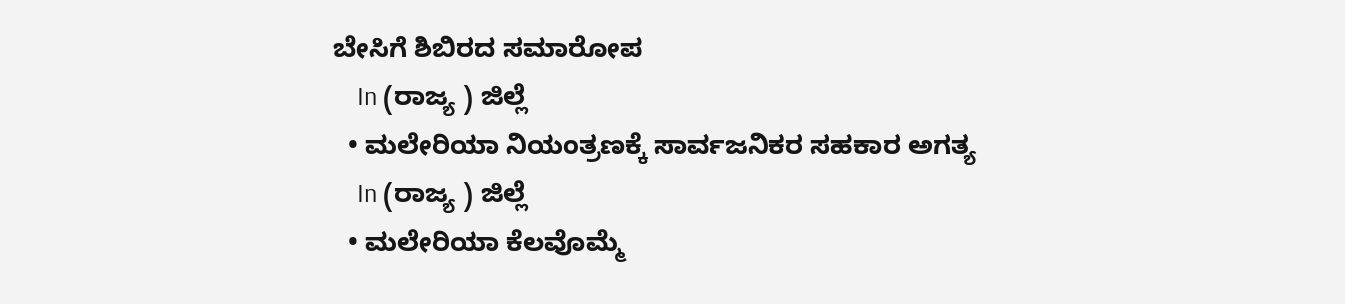ಬೇಸಿಗೆ ಶಿಬಿರದ ಸಮಾರೋಪ
    In (ರಾಜ್ಯ ) ಜಿಲ್ಲೆ
  • ಮಲೇರಿಯಾ ನಿಯಂತ್ರಣಕ್ಕೆ ಸಾರ್ವಜನಿಕರ ಸಹಕಾರ ಅಗತ್ಯ
    In (ರಾಜ್ಯ ) ಜಿಲ್ಲೆ
  • ಮಲೇರಿಯಾ ಕೆಲವೊಮ್ಮೆ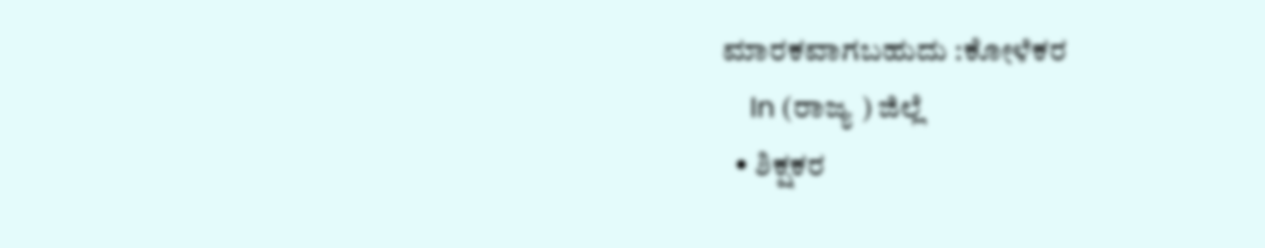ಮಾರಕವಾಗಬಹುದು :ಕೋಳೆಕರ
    In (ರಾಜ್ಯ ) ಜಿಲ್ಲೆ
  • ಶಿಕ್ಷಕರ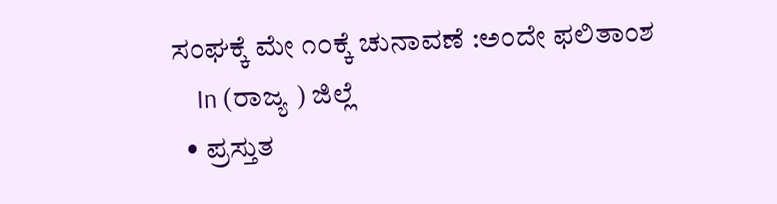ಸಂಘಕ್ಕೆ ಮೇ ೧೦ಕ್ಕೆ ಚುನಾವಣೆ :ಅಂದೇ ಫಲಿತಾಂಶ
    In (ರಾಜ್ಯ ) ಜಿಲ್ಲೆ
  • ಪ್ರಸ್ತುತ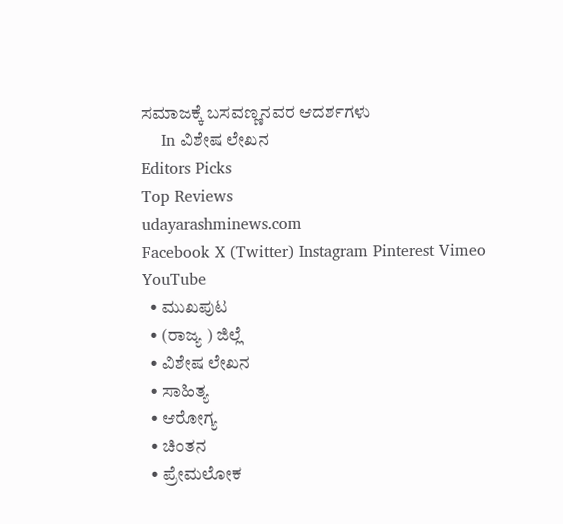ಸಮಾಜಕ್ಕೆ ಬಸವಣ್ಣನವರ ಆದರ್ಶಗಳು
    In ವಿಶೇಷ ಲೇಖನ
Editors Picks
Top Reviews
udayarashminews.com
Facebook X (Twitter) Instagram Pinterest Vimeo YouTube
  • ಮುಖಪುಟ
  • (ರಾಜ್ಯ ) ಜಿಲ್ಲೆ
  • ವಿಶೇಷ ಲೇಖನ
  • ಸಾಹಿತ್ಯ
  • ಆರೋಗ್ಯ
  • ಚಿಂತನ
  • ಪ್ರೇಮಲೋಕ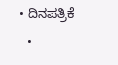• ದಿನಪತ್ರಿಕೆ
  •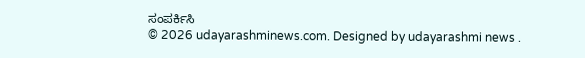ಸಂಪರ್ಕಿಸಿ
© 2026 udayarashminews.com. Designed by udayarashmi news .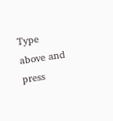Type above and press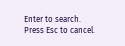Enter to search. Press Esc to cancel.